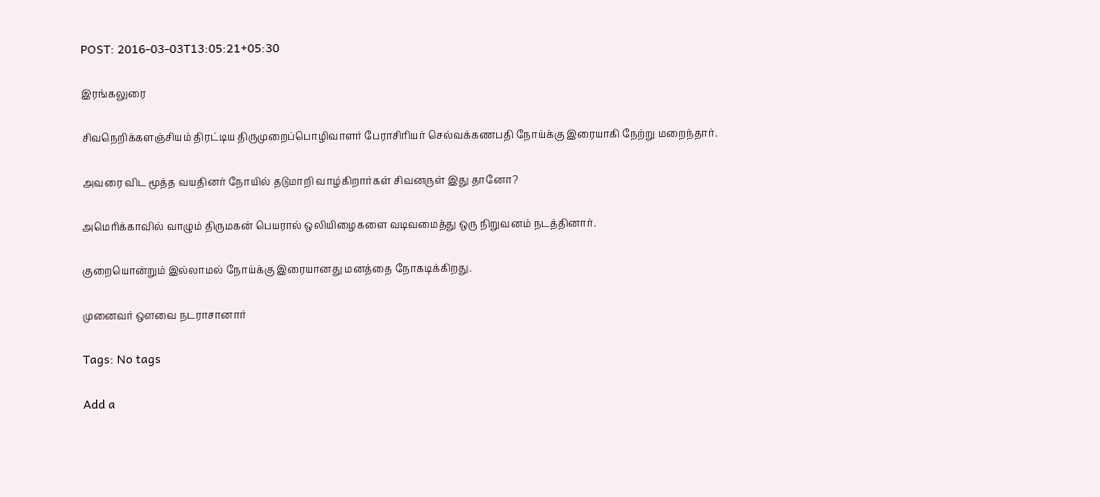POST: 2016-03-03T13:05:21+05:30

இரங்கலுரை

சிவநெறிக்களஞ்சியம் திரட்டிய திருமுறைப்பொழிவாளர் பேராசிரியர் செல்வக்கணபதி நோய்க்கு இரையாகி நேற்று மறைந்தார்.

அவரை விட மூத்த வயதினர் நோயில் தடுமாறி வாழ்கிறார்கள் சிவனருள் இது தானோ?

அமெரிக்காவில் வாழும் திருமகன் பெயரால் ஒலியிழைகளை வடிவமைத்து ஒரு நிறுவனம் நடத்தினார்.

குறையொன்றும் இல்லாமல் நோய்க்கு இரையானது மனத்தை நோகடிக்கிறது.

முனைவர் ஔவை நடராசானார்

Tags: No tags

Add a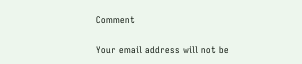Comment

Your email address will not be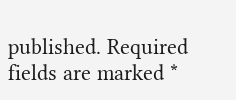published. Required fields are marked *